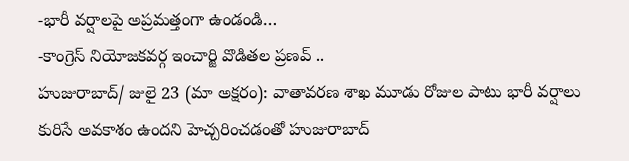-భారీ వర్షాలపై అప్రమత్తంగా ఉండండి…
-కాంగ్రెస్ నియోజకవర్గ ఇంచార్జి వొడితల ప్రణవ్ ..
హుజురాబాద్/ జులై 23 (మా అక్షరం): వాతావరణ శాఖ మూడు రోజుల పాటు భారీ వర్షాలు కురిసే అవకాశం ఉందని హెచ్చరించడంతో హుజురాబాద్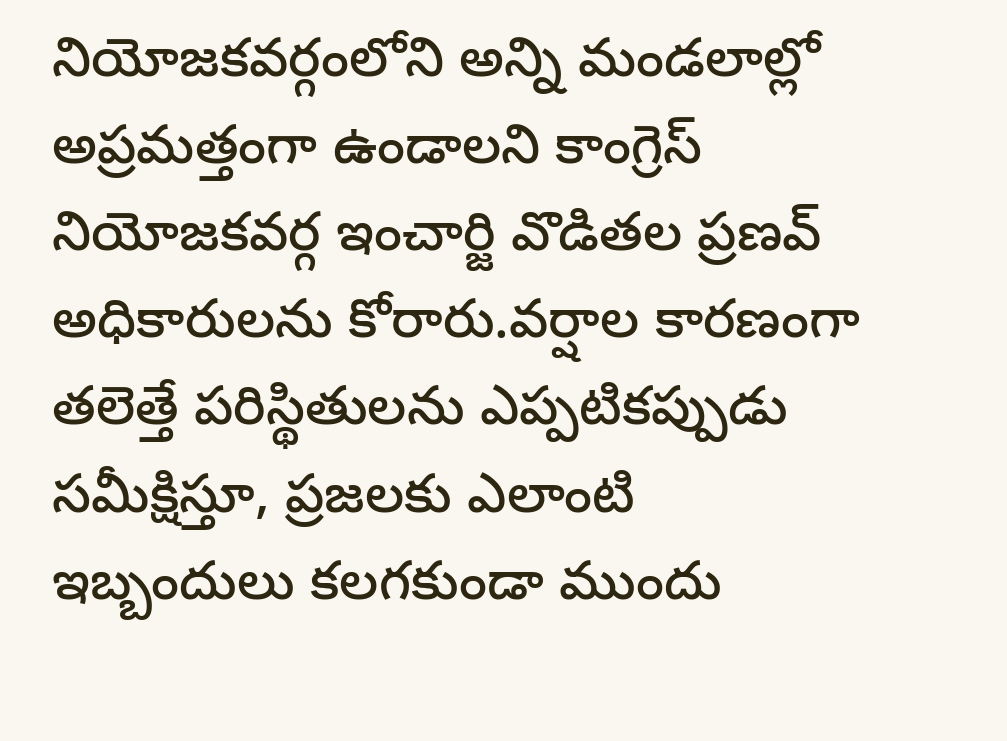నియోజకవర్గంలోని అన్ని మండలాల్లో అప్రమత్తంగా ఉండాలని కాంగ్రెస్ నియోజకవర్గ ఇంచార్జి వొడితల ప్రణవ్ అధికారులను కోరారు.వర్షాల కారణంగా తలెత్తే పరిస్థితులను ఎప్పటికప్పుడు సమీక్షిస్తూ, ప్రజలకు ఎలాంటి ఇబ్బందులు కలగకుండా ముందు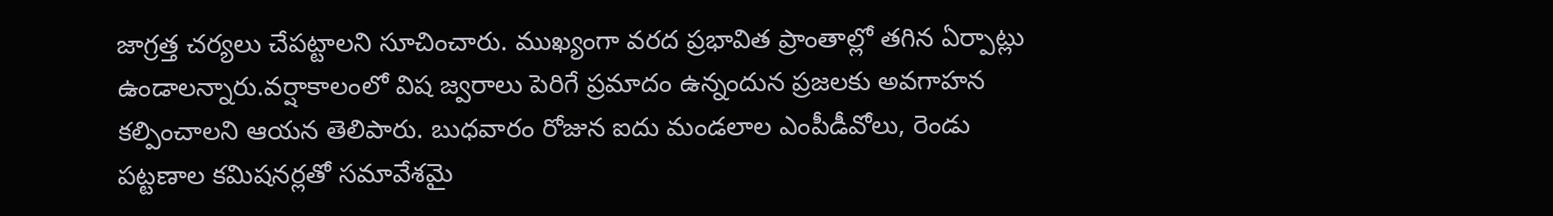జాగ్రత్త చర్యలు చేపట్టాలని సూచించారు. ముఖ్యంగా వరద ప్రభావిత ప్రాంతాల్లో తగిన ఏర్పాట్లు ఉండాలన్నారు.వర్షాకాలంలో విష జ్వరాలు పెరిగే ప్రమాదం ఉన్నందున ప్రజలకు అవగాహన కల్పించాలని ఆయన తెలిపారు. బుధవారం రోజున ఐదు మండలాల ఎంపీడీవోలు, రెండు పట్టణాల కమిషనర్లతో సమావేశమై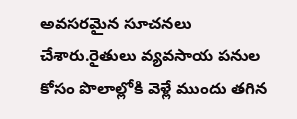అవసరమైన సూచనలు చేశారు.రైతులు వ్యవసాయ పనుల కోసం పొలాల్లోకి వెళ్లే ముందు తగిన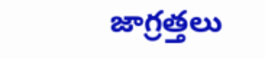జాగ్రత్తలు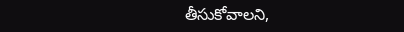తీసుకోవాలని,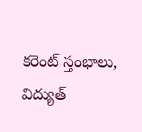కరెంట్ స్తంభాలు, విద్యుత్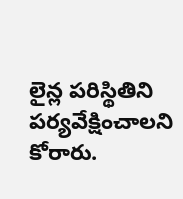లైన్ల పరిస్థితిని పర్యవేక్షించాలని కోరారు.